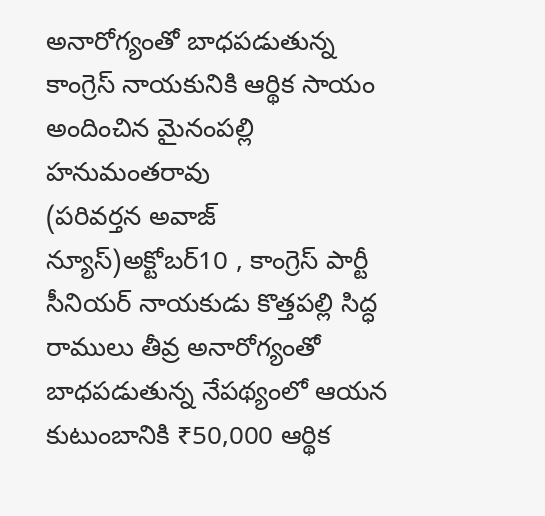అనారోగ్యంతో బాధపడుతున్న కాంగ్రెస్ నాయకునికి ఆర్థిక సాయం అందించిన మైనంపల్లి హనుమంతరావు
(పరివర్తన అవాజ్ న్యూస్)అక్టోబర్10 , కాంగ్రెస్ పార్టీ సీనియర్ నాయకుడు కొత్తపల్లి సిద్ధ రాములు తీవ్ర అనారోగ్యంతో బాధపడుతున్న నేపథ్యంలో ఆయన కుటుంబానికి ₹50,000 ఆర్థిక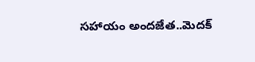సహాయం అందజేత..మెదక్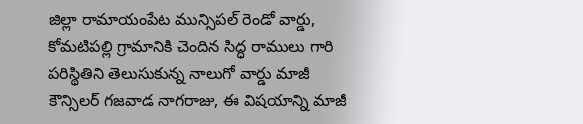జిల్లా రామాయంపేట మున్సిపల్ రెండో వార్డు, కోమటిపల్లి గ్రామానికి చెందిన సిద్ధ రాములు గారి పరిస్థితిని తెలుసుకున్న నాలుగో వార్డు మాజీ కౌన్సిలర్ గజవాడ నాగరాజు, ఈ విషయాన్ని మాజీ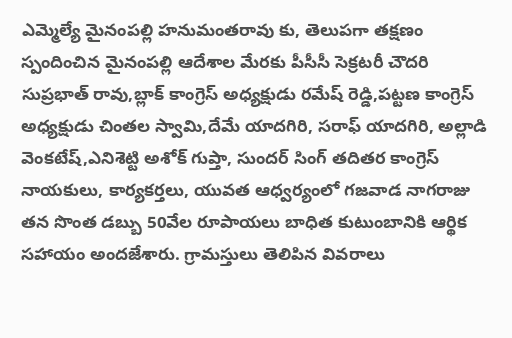ఎమ్మెల్యే మైనంపల్లి హనుమంతరావు కు, తెలుపగా తక్షణం స్పందించిన మైనంపల్లి ఆదేశాల మేరకు పీసీసీ సెక్రటరీ చౌదరి సుప్రభాత్ రావు,బ్లాక్ కాంగ్రెస్ అధ్యక్షుడు రమేష్ రెడ్డి,పట్టణ కాంగ్రెస్ అధ్యక్షుడు చింతల స్వామి,దేమే యాదగిరి, సరాఫ్ యాదగిరి, అల్లాడి వెంకటేష్,ఎనిశెట్టి అశోక్ గుప్తా, సుందర్ సింగ్ తదితర కాంగ్రెస్ నాయకులు, కార్యకర్తలు, యువత ఆధ్వర్యంలో గజవాడ నాగరాజు తన సొంత డబ్బు 50వేల రూపాయలు బాధిత కుటుంబానికి ఆర్థిక సహాయం అందజేశారు. గ్రామస్తులు తెలిపిన వివరాలు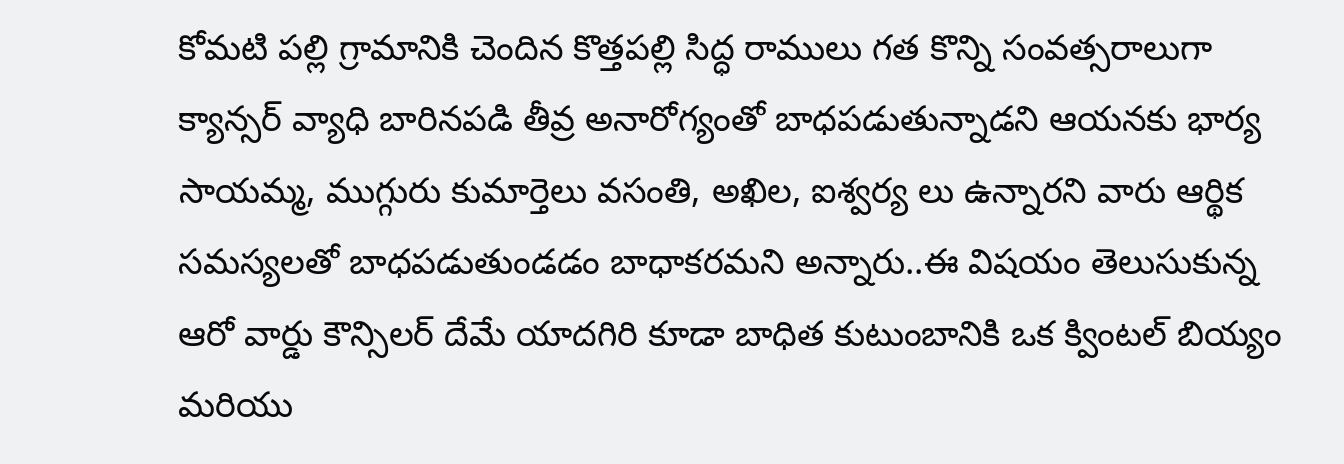కోమటి పల్లి గ్రామానికి చెందిన కొత్తపల్లి సిద్ధ రాములు గత కొన్ని సంవత్సరాలుగా క్యాన్సర్ వ్యాధి బారినపడి తీవ్ర అనారోగ్యంతో బాధపడుతున్నాడని ఆయనకు భార్య సాయమ్మ, ముగ్గురు కుమార్తెలు వసంతి, అఖిల, ఐశ్వర్య లు ఉన్నారని వారు ఆర్థిక సమస్యలతో బాధపడుతుండడం బాధాకరమని అన్నారు..ఈ విషయం తెలుసుకున్న ఆరో వార్డు కౌన్సిలర్ దేమే యాదగిరి కూడా బాధిత కుటుంబానికి ఒక క్వింటల్ బియ్యం మరియు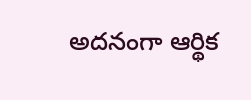అదనంగా ఆర్థిక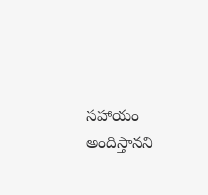సహాయం అందిస్తానని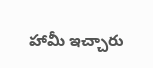హామీ ఇచ్చారు